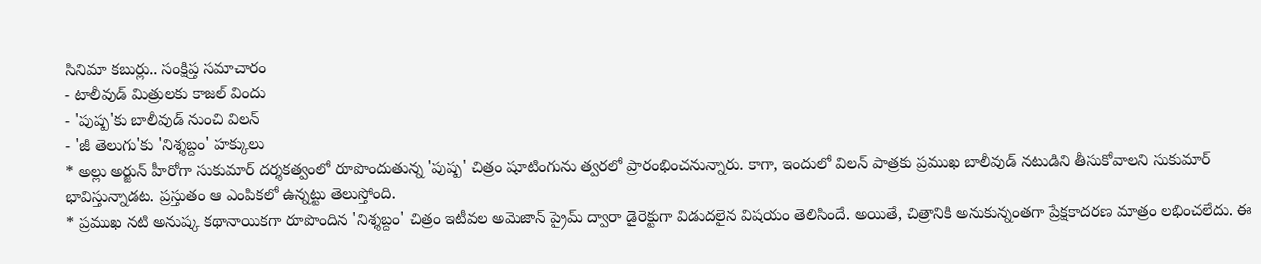సినిమా కబుర్లు.. సంక్షిప్త సమాచారం
- టాలీవుడ్ మిత్రులకు కాజల్ విందు
- 'పుష్ప'కు బాలీవుడ్ నుంచి విలన్
- 'జీ తెలుగు'కు 'నిశ్శబ్దం' హక్కులు
* అల్లు అర్జున్ హీరోగా సుకుమార్ దర్శకత్వంలో రూపొందుతున్న 'పుష్ప' చిత్రం షూటింగును త్వరలో ప్రారంభించనున్నారు. కాగా, ఇందులో విలన్ పాత్రకు ప్రముఖ బాలీవుడ్ నటుడిని తీసుకోవాలని సుకుమార్ భావిస్తున్నాడట. ప్రస్తుతం ఆ ఎంపికలో ఉన్నట్టు తెలుస్తోంది.
* ప్రముఖ నటి అనుష్క కథానాయికగా రూపొందిన 'నిశ్శబ్దం' చిత్రం ఇటీవల అమెజాన్ ప్రైమ్ ద్వారా డైరెక్టుగా విడుదలైన విషయం తెలిసిందే. అయితే, చిత్రానికి అనుకున్నంతగా ప్రేక్షకాదరణ మాత్రం లభించలేదు. ఈ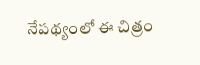నేపథ్యంలో ఈ చిత్రం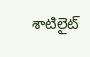శాటిలైట్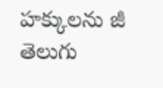హక్కులను జీ తెలుగు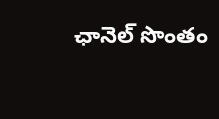ఛానెల్ సొంతం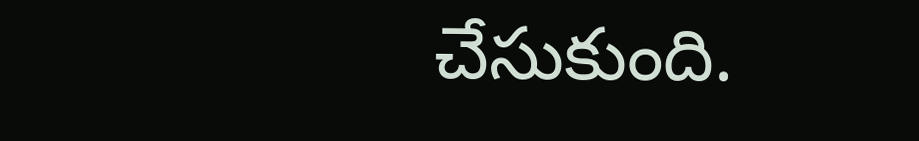చేసుకుంది.